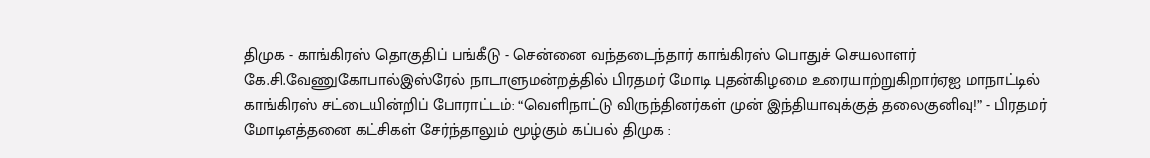திமுக - காங்கிரஸ் தொகுதிப் பங்கீடு - சென்னை வந்தடைந்தார் காங்கிரஸ் பொதுச் செயலாளர் கே.சி.வேணுகோபால்இஸ்ரேல் நாடாளுமன்றத்தில் பிரதமர் மோடி புதன்கிழமை உரையாற்றுகிறார்ஏஐ மாநாட்டில் காங்கிரஸ் சட்டையின்றிப் போராட்டம்: “வெளிநாட்டு விருந்தினர்கள் முன் இந்தியாவுக்குத் தலைகுனிவு!” - பிரதமர் மோடிஎத்தனை கட்சிகள் சேர்ந்தாலும் மூழ்கும் கப்பல் திமுக :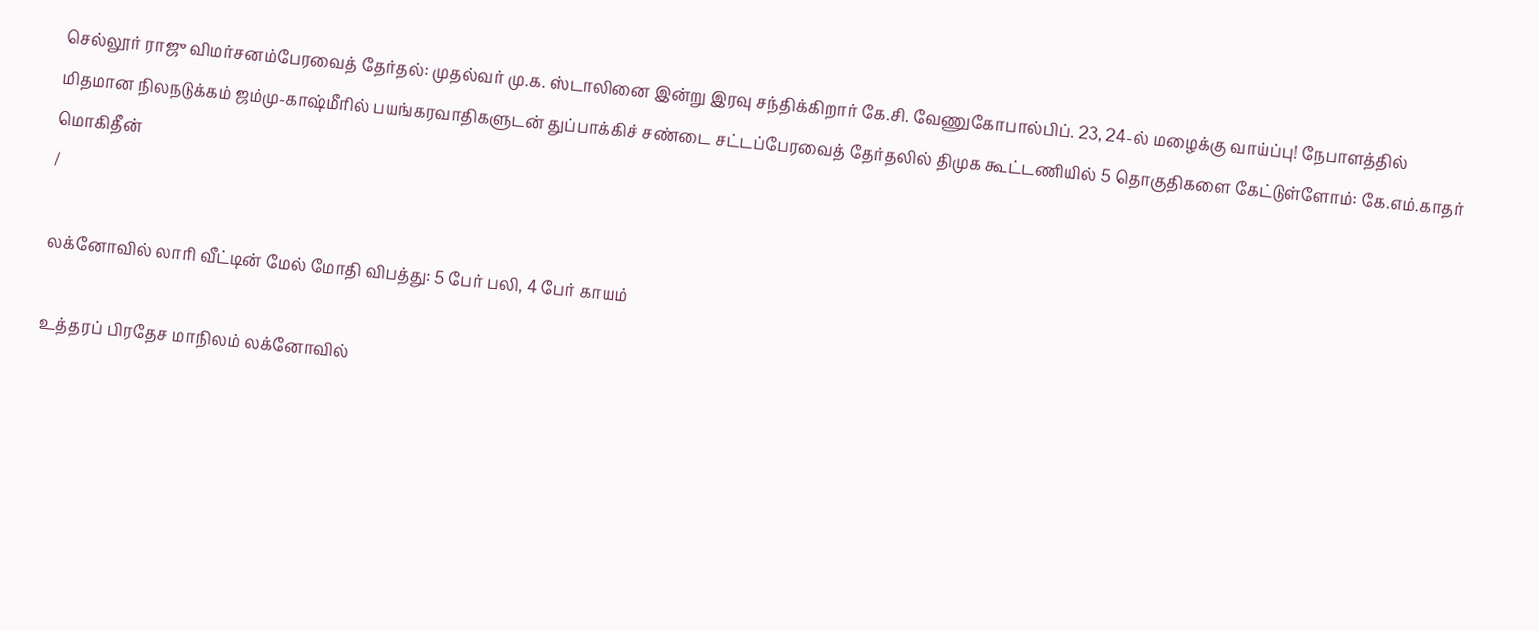செல்லூர் ராஜு விமர்சனம்பேரவைத் தேர்தல்: முதல்வர் மு.க. ஸ்டாலினை இன்று இரவு சந்திக்கிறார் கே.சி. வேணுகோபால்பிப். 23, 24-ல் மழைக்கு வாய்ப்பு! நேபாளத்தில் மிதமான நிலநடுக்கம் ஜம்மு-காஷ்மீரில் பயங்கரவாதிகளுடன் துப்பாக்கிச் சண்டை சட்டப்பேரவைத் தேர்தலில் திமுக கூட்டணியில் 5 தொகுதிகளை கேட்டுள்ளோம்: கே.எம்.காதர் மொகிதீன்
/

லக்னோவில் லாரி வீட்டின் மேல் மோதி விபத்து: 5 பேர் பலி, 4 பேர் காயம்

உத்தரப் பிரதேச மாநிலம் லக்னோவில்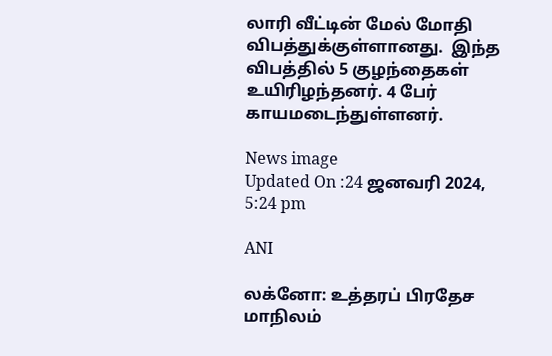லாரி வீட்டின் மேல் மோதி விபத்துக்குள்ளானது.  இந்த விபத்தில் 5 குழந்தைகள் உயிரிழந்தனர். 4 பேர் காயமடைந்துள்ளனர்.

News image
Updated On :24 ஜனவரி 2024, 5:24 pm

ANI

லக்னோ: உத்தரப் பிரதேச மாநிலம்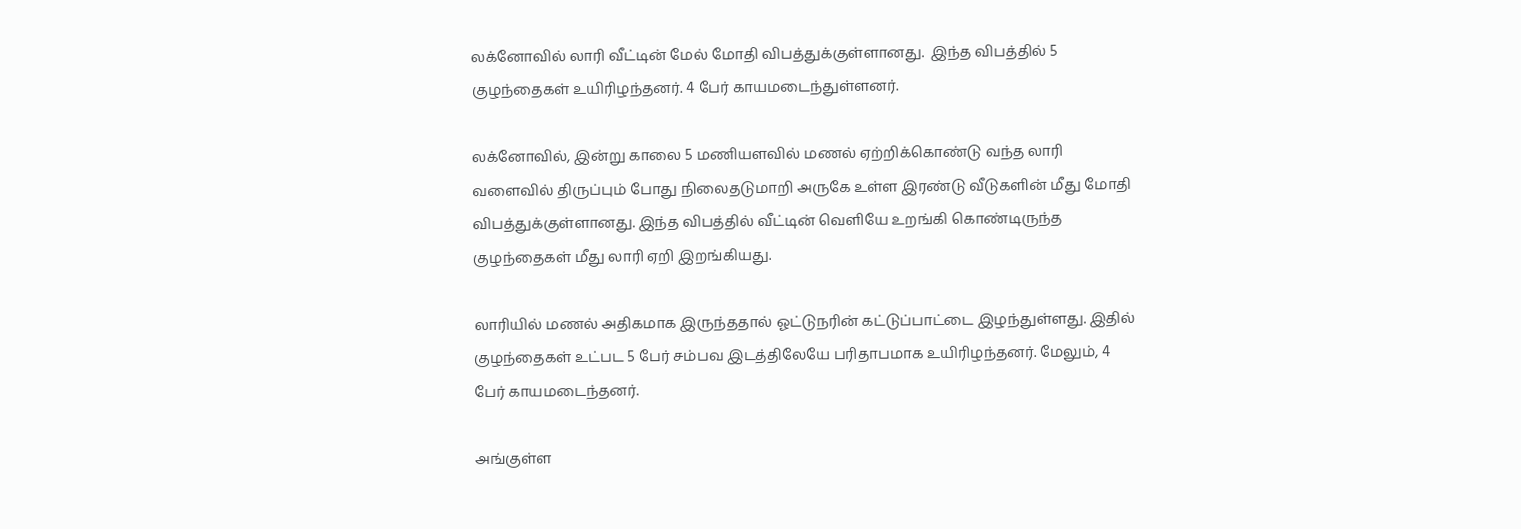லக்னோவில் லாரி வீட்டின் மேல் மோதி விபத்துக்குள்ளானது.  இந்த விபத்தில் 5 குழந்தைகள் உயிரிழந்தனர். 4 பேர் காயமடைந்துள்ளனர்.

லக்னோவில், இன்று காலை 5 மணியளவில் மணல் ஏற்றிக்கொண்டு வந்த லாரி வளைவில் திருப்பும் போது நிலைதடுமாறி அருகே உள்ள இரண்டு வீடுகளின் மீது மோதி விபத்துக்குள்ளானது. இந்த விபத்தில் வீட்டின் வெளியே உறங்கி கொண்டிருந்த குழந்தைகள் மீது லாரி ஏறி இறங்கியது.

லாரியில் மணல் அதிகமாக இருந்ததால் ஓட்டுநரின் கட்டுப்பாட்டை இழந்துள்ளது. இதில் குழந்தைகள் உட்பட 5 பேர் சம்பவ இடத்திலேயே பரிதாபமாக உயிரிழந்தனர். மேலும், 4 பேர் காயமடைந்தனர்.

அங்குள்ள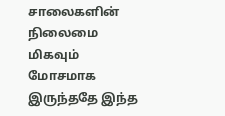சாலைகளின் நிலைமை மிகவும் மோசமாக இருந்ததே இந்த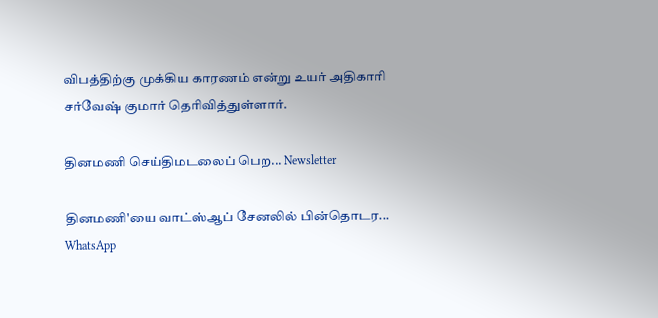விபத்திற்கு முக்கிய காரணம் என்று உயர் அதிகாரி சர்வேஷ் குமார் தெரிவித்துள்ளார்.

தினமணி செய்திமடலைப் பெற... Newsletter

தினமணி'யை வாட்ஸ்ஆப் சேனலில் பின்தொடர... WhatsApp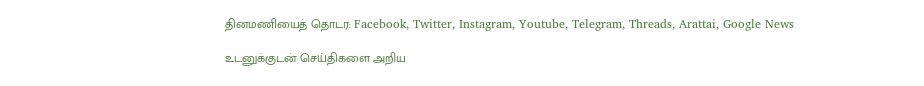தினமணியைத் தொடர: Facebook, Twitter, Instagram, Youtube, Telegram, Threads, Arattai, Google News

உடனுக்குடன் செய்திகளை அறிய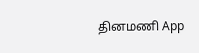தினமணி App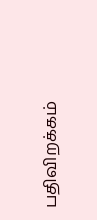பதிவிறக்கம்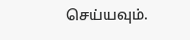செய்யவும்.